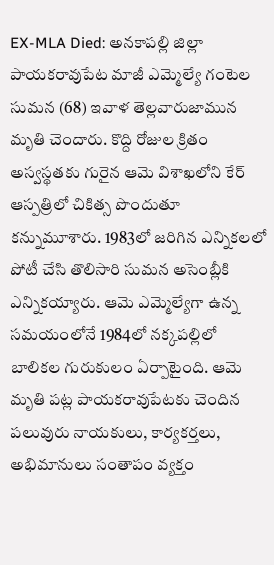EX-MLA Died: అనకాపల్లి జిల్లా పాయకరావుపేట మాజీ ఎమ్మెల్యే గంటెల సుమన (68) ఇవాళ తెల్లవారుజామున మృతి చెందారు. కొద్ది రోజుల క్రితం అస్వస్థతకు గురైన ఆమె విశాఖలోని కేర్ ఆస్పత్రిలో చికిత్స పొందుతూ కన్నుమూశారు. 1983లో జరిగిన ఎన్నికలలో పోటీ చేసి తొలిసారి సుమన అసెంబ్లీకి ఎన్నికయ్యారు. ఆమె ఎమ్మెల్యేగా ఉన్న సమయంలోనే 1984లో నక్కపల్లిలో బాలికల గురుకులం ఏర్పాటైంది. ఆమె మృతి పట్ల పాయకరావుపేటకు చెందిన పలువురు నాయకులు, కార్యకర్తలు, అభిమానులు సంతాపం వ్యక్తం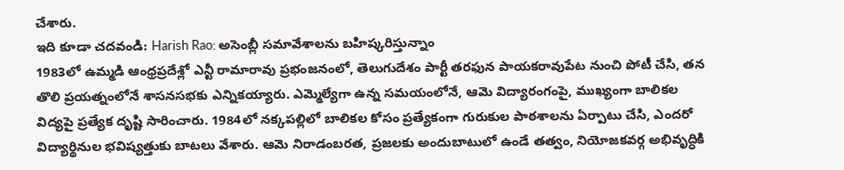చేశారు.
ఇది కూడా చదవండి: Harish Rao: అసెంబ్లీ సమావేశాలను బహిష్కరిస్తున్నాం
1983లో ఉమ్మడి ఆంధ్రప్రదేశ్లో ఎన్టీ రామారావు ప్రభంజనంలో, తెలుగుదేశం పార్టీ తరఫున పాయకరావుపేట నుంచి పోటీ చేసి, తన తొలి ప్రయత్నంలోనే శాసనసభకు ఎన్నికయ్యారు. ఎమ్మెల్యేగా ఉన్న సమయంలోనే, ఆమె విద్యారంగంపై, ముఖ్యంగా బాలికల విద్యపై ప్రత్యేక దృష్టి సారించారు. 1984లో నక్కపల్లిలో బాలికల కోసం ప్రత్యేకంగా గురుకుల పాఠశాలను ఏర్పాటు చేసి, ఎందరో విద్యార్థినుల భవిష్యత్తుకు బాటలు వేశారు. ఆమె నిరాడంబరత, ప్రజలకు అందుబాటులో ఉండే తత్వం, నియోజకవర్గ అభివృద్ధికి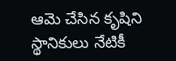ఆమె చేసిన కృషిని స్థానికులు నేటికీ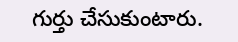గుర్తు చేసుకుంటారు.